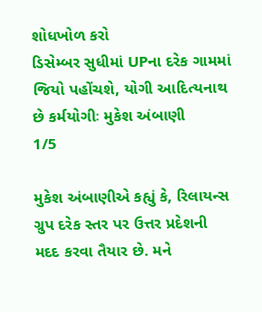શોધખોળ કરો
ડિસેમ્બર સુધીમાં UPના દરેક ગામમાં જિયો પહોંચશે, યોગી આદિત્યનાથ છે કર્મયોગીઃ મુકેશ અંબાણી
1/5

મુકેશ અંબાણીએ કહ્યું કે, રિલાયન્સ ગ્રુપ દરેક સ્તર પર ઉત્તર પ્રદેશની મદદ કરવા તૈયાર છે. મને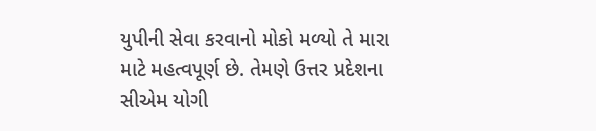યુપીની સેવા કરવાનો મોકો મળ્યો તે મારા માટે મહત્વપૂર્ણ છે. તેમણે ઉત્તર પ્રદેશના સીએમ યોગી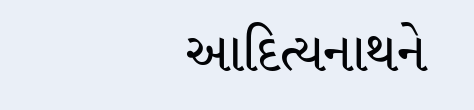આદિત્યનાથને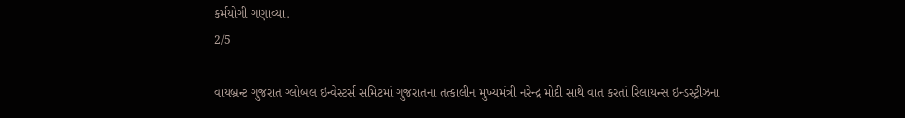કર્મયોગી ગણાવ્યા.
2/5

વાયબ્રન્ટ ગુજરાત ગ્લોબલ ઇન્વેસ્ટર્સ સમિટમાં ગુજરાતના તત્કાલીન મુખ્યમંત્રી નરેન્દ્ર મોદી સાથે વાત કરતાં રિલાયન્સ ઇન્ડસ્ટ્રીઝના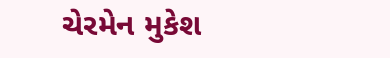ચેરમેન મુકેશ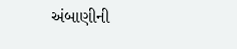અંબાણીની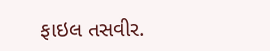ફાઇલ તસવીર.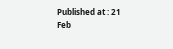Published at : 21 Feb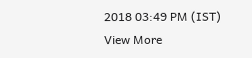2018 03:49 PM (IST)
View More